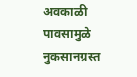अवकाळी पावसामुळे नुकसानग्रस्त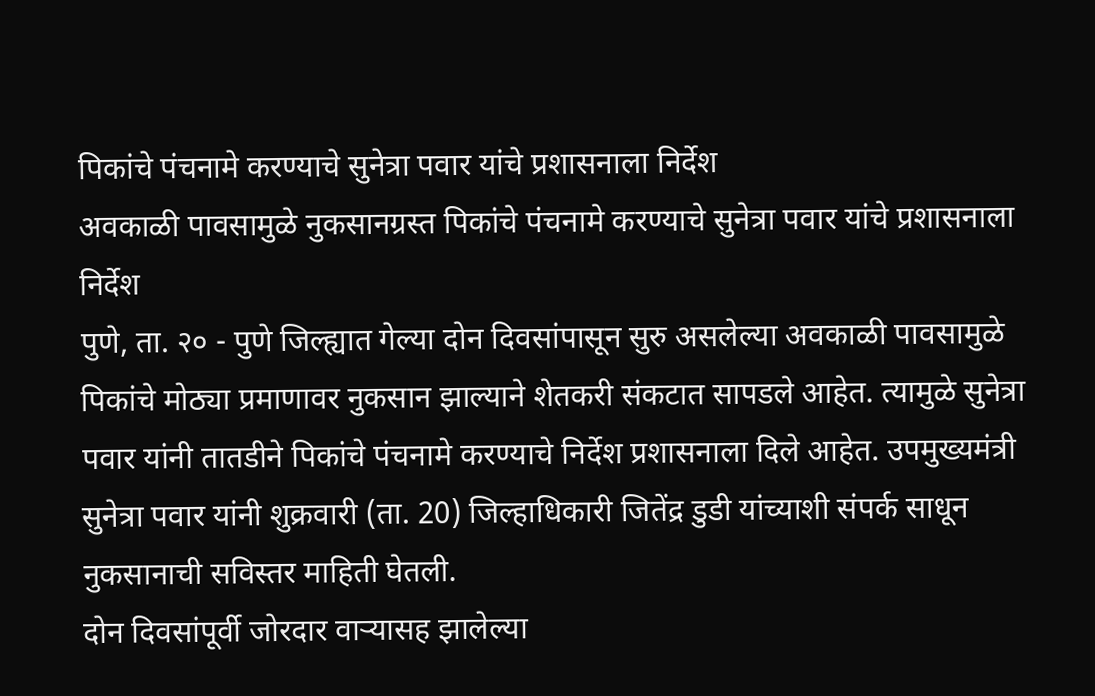पिकांचे पंचनामे करण्याचे सुनेत्रा पवार यांचे प्रशासनाला निर्देश
अवकाळी पावसामुळे नुकसानग्रस्त पिकांचे पंचनामे करण्याचे सुनेत्रा पवार यांचे प्रशासनाला निर्देश
पुणे, ता. २० - पुणे जिल्ह्यात गेल्या दोन दिवसांपासून सुरु असलेल्या अवकाळी पावसामुळे पिकांचे मोठ्या प्रमाणावर नुकसान झाल्याने शेतकरी संकटात सापडले आहेत. त्यामुळे सुनेत्रा पवार यांनी तातडीने पिकांचे पंचनामे करण्याचे निर्देश प्रशासनाला दिले आहेत. उपमुख्यमंत्री सुनेत्रा पवार यांनी शुक्रवारी (ता. 20) जिल्हाधिकारी जितेंद्र डुडी यांच्याशी संपर्क साधून नुकसानाची सविस्तर माहिती घेतली.
दोन दिवसांपूर्वी जोरदार वाऱ्यासह झालेल्या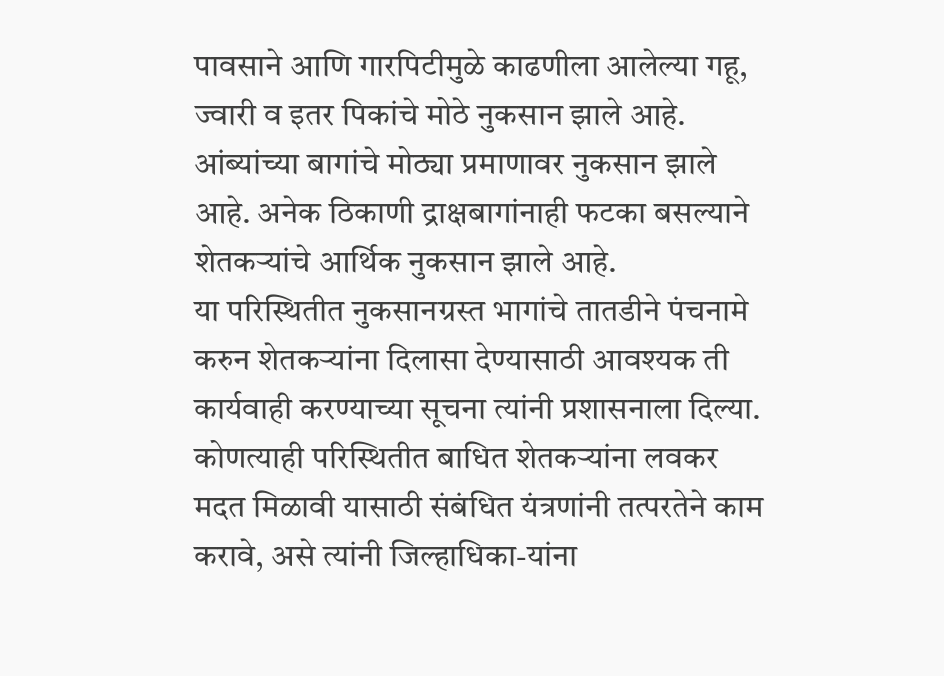पावसाने आणि गारपिटीमुळे काढणीला आलेल्या गहू, ज्वारी व इतर पिकांचे मोठे नुकसान झाले आहे. आंब्यांच्या बागांचे मोठ्या प्रमाणावर नुकसान झाले आहे. अनेक ठिकाणी द्राक्षबागांनाही फटका बसल्याने शेतकऱ्यांचे आर्थिक नुकसान झाले आहे.
या परिस्थितीत नुकसानग्रस्त भागांचे तातडीने पंचनामे करुन शेतकऱ्यांना दिलासा देण्यासाठी आवश्यक ती कार्यवाही करण्याच्या सूचना त्यांनी प्रशासनाला दिल्या. कोणत्याही परिस्थितीत बाधित शेतकऱ्यांना लवकर मदत मिळावी यासाठी संबंधित यंत्रणांनी तत्परतेने काम करावे, असे त्यांनी जिल्हाधिका-यांना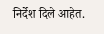निर्देश दिले आहेत.